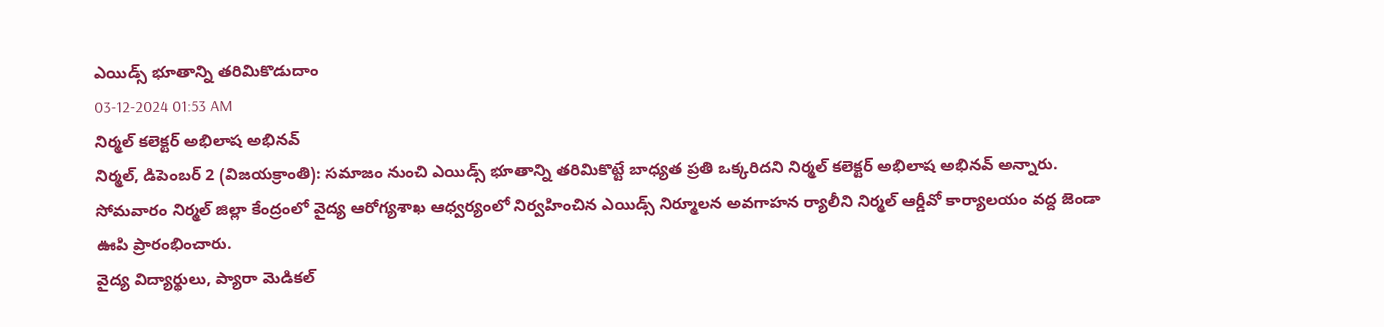ఎయిడ్స్ భూతాన్ని తరిమికొడుదాం
03-12-2024 01:53 AM
నిర్మల్ కలెక్టర్ అభిలాష అభినవ్
నిర్మల్, డిపెంబర్ 2 (విజయక్రాంతి): సమాజం నుంచి ఎయిడ్స్ భూతాన్ని తరిమికొట్టే బాధ్యత ప్రతి ఒక్కరిదని నిర్మల్ కలెక్టర్ అభిలాష అభినవ్ అన్నారు. సోమవారం నిర్మల్ జిల్లా కేంద్రంలో వైద్య ఆరోగ్యశాఖ ఆధ్వర్యంలో నిర్వహించిన ఎయిడ్స్ నిర్మూలన అవగాహన ర్యాలీని నిర్మల్ ఆర్డీవో కార్యాలయం వద్ద జెండా ఊపి ప్రారంభించారు.
వైద్య విద్యార్థులు, ప్యారా మెడికల్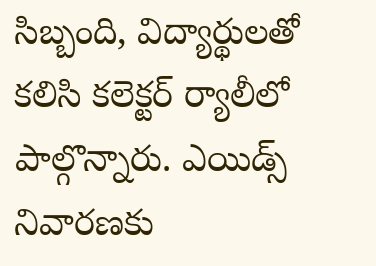సిబ్బంది, విద్యార్థులతో కలిసి కలెక్టర్ ర్యాలీలో పాల్గొన్నారు. ఎయిడ్స్ నివారణకు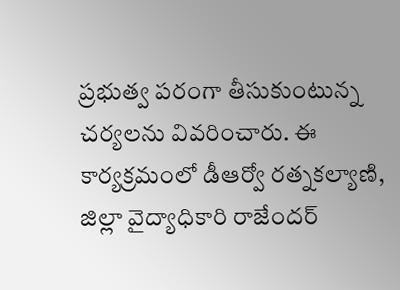ప్రభుత్వ పరంగా తీసుకుంటున్న చర్యలను వివరించారు. ఈ కార్యక్రమంలో డీఆర్వో రత్నకల్యాణి, జిల్లా వైద్యాధికారి రాజేందర్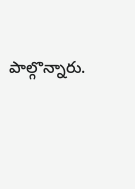పాల్గొన్నారు.